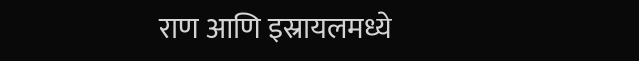राण आणि इस्रायलमध्ये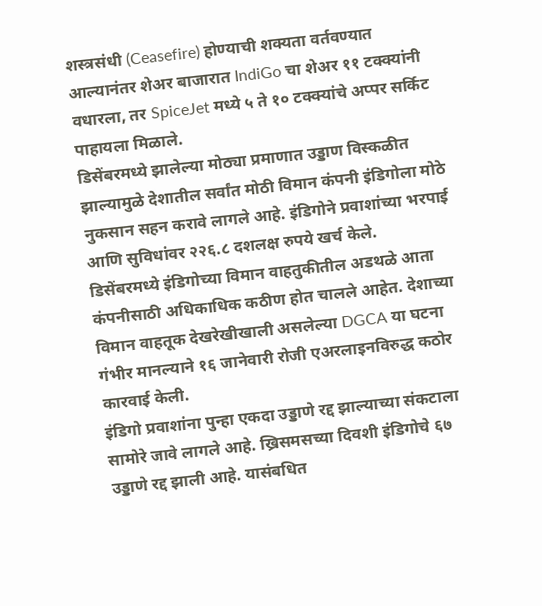शस्त्रसंधी (Ceasefire) होण्याची शक्यता वर्तवण्यात आल्यानंतर शेअर बाजारात IndiGo चा शेअर ११ टक्क्यांनी वधारला, तर SpiceJet मध्ये ५ ते १० टक्क्यांचे अप्पर सर्किट पाहायला मिळाले.
डिसेंबरमध्ये झालेल्या मोठ्या प्रमाणात उड्डाण विस्कळीत झाल्यामुळे देशातील सर्वांत मोठी विमान कंपनी इंडिगोला मोठे नुकसान सहन करावे लागले आहे. इंडिगोने प्रवाशांच्या भरपाई आणि सुविधांवर २२६.८ दशलक्ष रुपये खर्च केले.
डिसेंबरमध्ये इंडिगोच्या विमान वाहतुकीतील अडथळे आता कंपनीसाठी अधिकाधिक कठीण होत चालले आहेत. देशाच्या विमान वाहतूक देखरेखीखाली असलेल्या DGCA या घटना गंभीर मानल्याने १६ जानेवारी रोजी एअरलाइनविरुद्ध कठोर कारवाई केली.
इंडिगो प्रवाशांना पुन्हा एकदा उड्डाणे रद्द झाल्याच्या संकटाला सामोरे जावे लागले आहे. ख्रिसमसच्या दिवशी इंडिगोचे ६७ उड्डाणे रद्द झाली आहे. यासंबधित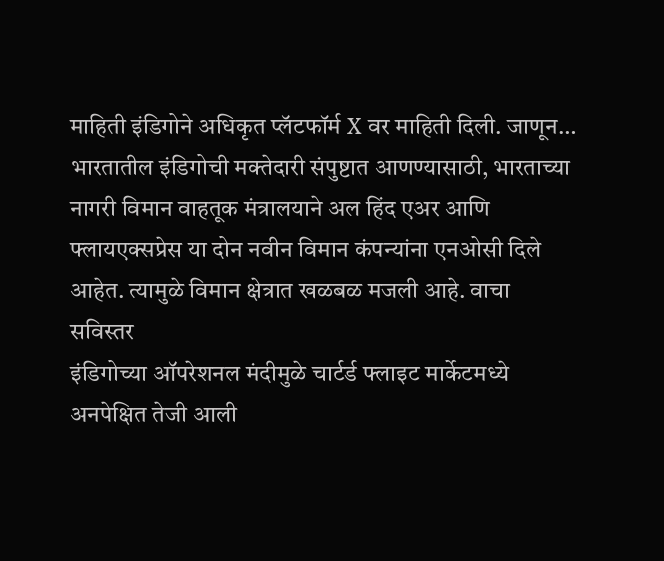माहिती इंडिगोने अधिकृत प्लॅटफॉर्म X वर माहिती दिली. जाणून…
भारतातील इंडिगोची मक्तेदारी संपुष्टात आणण्यासाठी, भारताच्या नागरी विमान वाहतूक मंत्रालयाने अल हिंद एअर आणि फ्लायएक्सप्रेस या दोन नवीन विमान कंपन्यांना एनओसी दिले आहेत. त्यामुळे विमान क्षेत्रात खळबळ मजली आहे. वाचा सविस्तर
इंडिगोच्या ऑपरेशनल मंदीमुळे चार्टर्ड फ्लाइट मार्केटमध्ये अनपेक्षित तेजी आली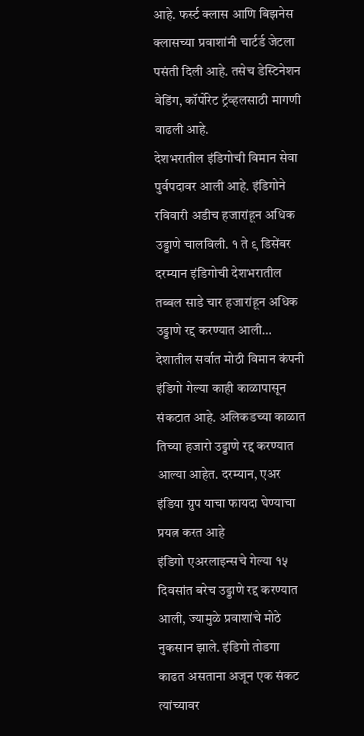आहे. फर्स्ट क्लास आणि बिझनेस क्लासच्या प्रवाशांनी चार्टर्ड जेटला पसंती दिली आहे. तसेच डेस्टिनेशन वेडिंग, कॉर्पोरेट ट्रॅव्हलसाठी मागणी वाढली आहे.
देशभरातील इंडिगोची विमान सेवा पुर्वपदावर आली आहे. इंडिगोने रविवारी अडीच हजारांहून अधिक उड्डाणे चालविली. १ ते ९ डिसेंबर दरम्यान इंडिगोची देशभरातील तब्बल साडे चार हजारांहून अधिक उड्डाणे रद्द करण्यात आली…
देशातील सर्वात मोठी विमान कंपनी इंडिगो गेल्या काही काळापासून संकटात आहे. अलिकडच्या काळात तिच्या हजारो उड्डाणे रद्द करण्यात आल्या आहेत. दरम्यान, एअर इंडिया ग्रुप याचा फायदा घेण्याचा प्रयत्न करत आहे
इंडिगो एअरलाइन्सचे गेल्या १५ दिवसांत बरेच उड्डाणे रद्द करण्यात आली, ज्यामुळे प्रवाशांचे मोठे नुकसान झाले. इंडिगो तोडगा काढत असताना अजून एक संकट त्यांच्यावर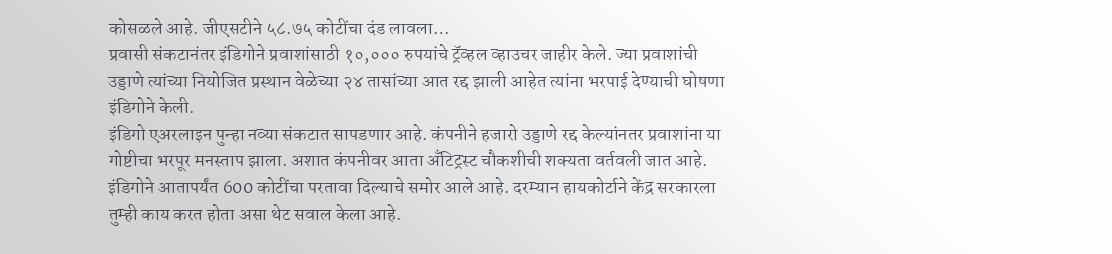कोसळले आहे. जीएसटीने ५८.७५ कोटींचा दंड लावला…
प्रवासी संकटानंतर इंडिगोने प्रवाशांसाठी १०,००० रुपयांचे ट्रॅव्हल व्हाउचर जाहीर केले. ज्या प्रवाशांची उड्डाणे त्यांच्या नियोजित प्रस्थान वेळेच्या २४ तासांच्या आत रद्द झाली आहेत त्यांना भरपाई देण्याची घोषणा इंडिगोने केली.
इंडिगो एअरलाइन पुन्हा नव्या संकटात सापडणार आहे. कंपनीने हजारो उड्डाणे रद्द केल्यांनतर प्रवाशांना या गोष्टीचा भरपूर मनस्ताप झाला. अशात कंपनीवर आता अँटिट्रस्ट चौकशीची शक्यता वर्तवली जात आहे.
इंडिगोने आतापर्यंत 600 कोटींचा परतावा दिल्याचे समोर आले आहे. दरम्यान हायकोर्टाने केंद्र सरकारला तुम्ही काय करत होता असा थेट सवाल केला आहे.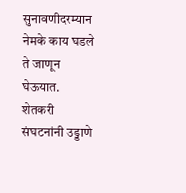सुनावणीदरम्यान नेमके काय घडले ते जाणून घेऊयात.
शेतकरी संघटनांनी उड्डाणे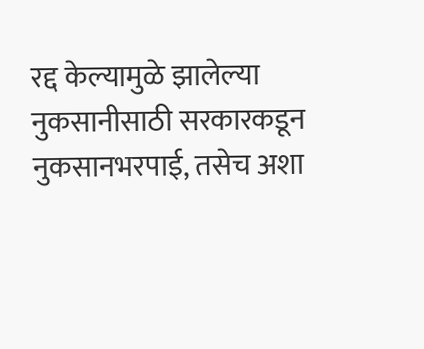रद्द केल्यामुळे झालेल्या नुकसानीसाठी सरकारकडून नुकसानभरपाई, तसेच अशा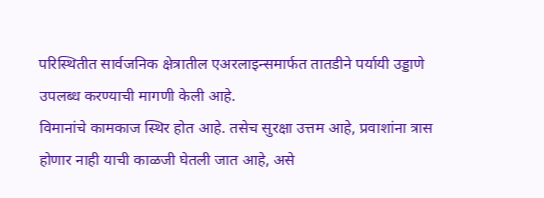परिस्थितीत सार्वजनिक क्षेत्रातील एअरलाइन्समार्फत तातडीने पर्यायी उड्डाणे उपलब्ध करण्याची मागणी केली आहे.
विमानांचे कामकाज स्थिर होत आहे. तसेच सुरक्षा उत्तम आहे, प्रवाशांना त्रास होणार नाही याची काळजी घेतली जात आहे, असे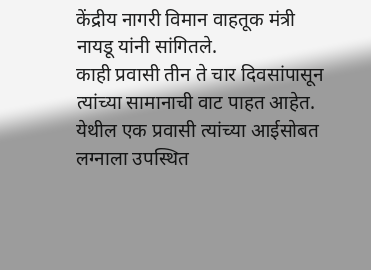केंद्रीय नागरी विमान वाहतूक मंत्री नायडू यांनी सांगितले.
काही प्रवासी तीन ते चार दिवसांपासून त्यांच्या सामानाची वाट पाहत आहेत. येथील एक प्रवासी त्यांच्या आईसोबत लग्नाला उपस्थित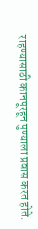राहण्यासाठी कानपूरहून पुण्याला प्रवास करत होते.